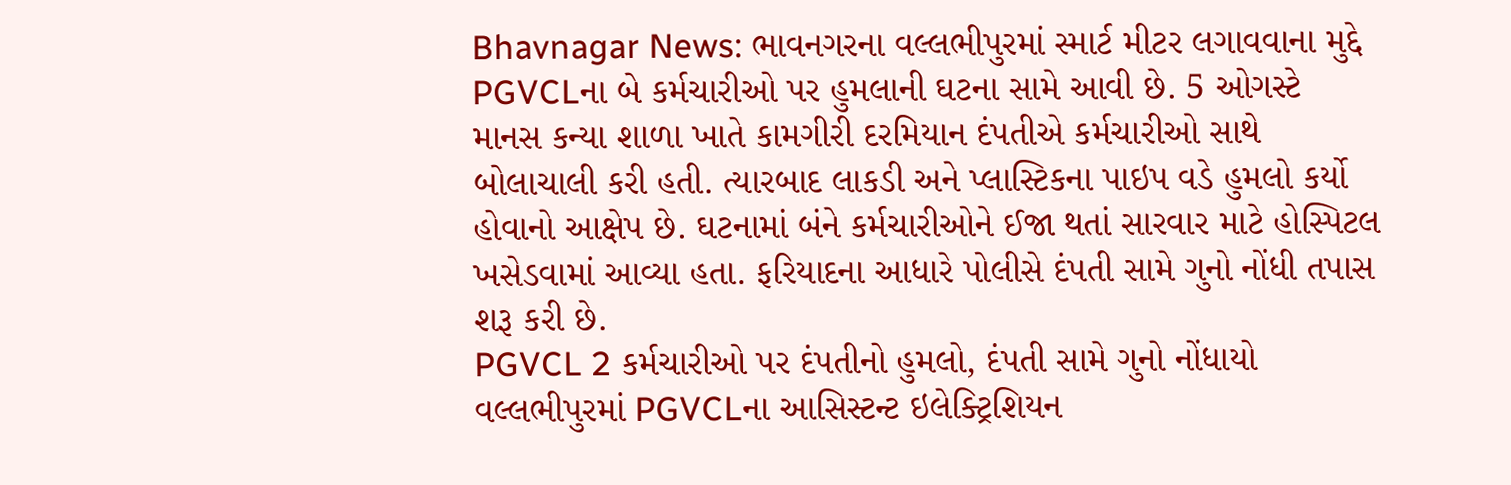Bhavnagar News: ભાવનગરના વલ્લભીપુરમાં સ્માર્ટ મીટર લગાવવાના મુદ્દે PGVCLના બે કર્મચારીઓ પર હુમલાની ઘટના સામે આવી છે. 5 ઓગસ્ટે માનસ કન્યા શાળા ખાતે કામગીરી દરમિયાન દંપતીએ કર્મચારીઓ સાથે બોલાચાલી કરી હતી. ત્યારબાદ લાકડી અને પ્લાસ્ટિકના પાઇપ વડે હુમલો કર્યો હોવાનો આક્ષેપ છે. ઘટનામાં બંને કર્મચારીઓને ઈજા થતાં સારવાર માટે હોસ્પિટલ ખસેડવામાં આવ્યા હતા. ફરિયાદના આધારે પોલીસે દંપતી સામે ગુનો નોંધી તપાસ શરૂ કરી છે.
PGVCL 2 કર્મચારીઓ પર દંપતીનો હુમલો, દંપતી સામે ગુનો નોંધાયો
વલ્લભીપુરમાં PGVCLના આસિસ્ટન્ટ ઇલેક્ટ્રિશિયન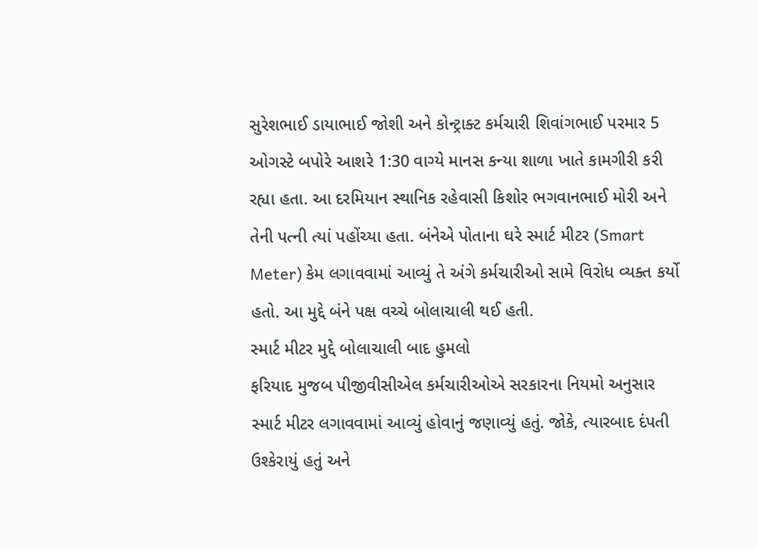સુરેશભાઈ ડાયાભાઈ જોશી અને કોન્ટ્રાક્ટ કર્મચારી શિવાંગભાઈ પરમાર 5 ઓગસ્ટે બપોરે આશરે 1:30 વાગ્યે માનસ કન્યા શાળા ખાતે કામગીરી કરી રહ્યા હતા. આ દરમિયાન સ્થાનિક રહેવાસી કિશોર ભગવાનભાઈ મોરી અને તેની પત્ની ત્યાં પહોંચ્યા હતા. બંનેએ પોતાના ઘરે સ્માર્ટ મીટર (Smart Meter) કેમ લગાવવામાં આવ્યું તે અંગે કર્મચારીઓ સામે વિરોધ વ્યક્ત કર્યો હતો. આ મુદ્દે બંને પક્ષ વચ્ચે બોલાચાલી થઈ હતી.
સ્માર્ટ મીટર મુદ્દે બોલાચાલી બાદ હુમલો
ફરિયાદ મુજબ પીજીવીસીએલ કર્મચારીઓએ સરકારના નિયમો અનુસાર સ્માર્ટ મીટર લગાવવામાં આવ્યું હોવાનું જણાવ્યું હતું. જોકે, ત્યારબાદ દંપતી ઉશ્કેરાયું હતું અને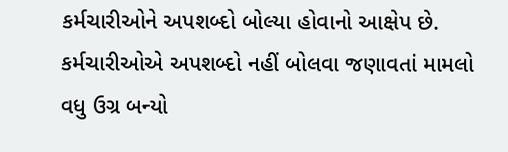કર્મચારીઓને અપશબ્દો બોલ્યા હોવાનો આક્ષેપ છે. કર્મચારીઓએ અપશબ્દો નહીં બોલવા જણાવતાં મામલો વધુ ઉગ્ર બન્યો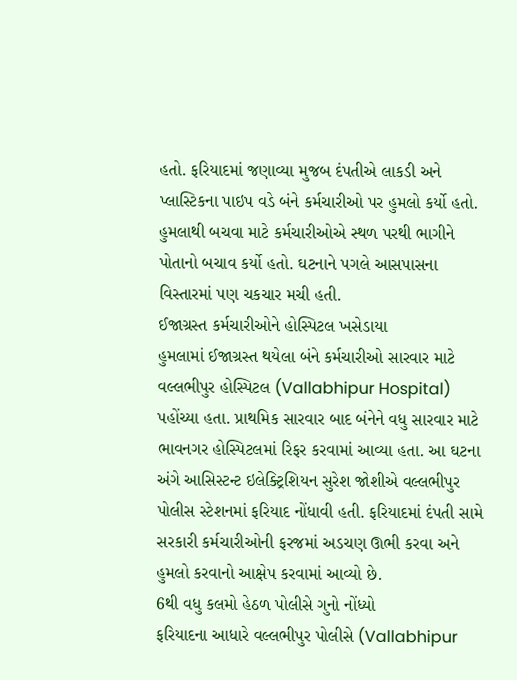હતો. ફરિયાદમાં જણાવ્યા મુજબ દંપતીએ લાકડી અને પ્લાસ્ટિકના પાઇપ વડે બંને કર્મચારીઓ પર હુમલો કર્યો હતો. હુમલાથી બચવા માટે કર્મચારીઓએ સ્થળ પરથી ભાગીને પોતાનો બચાવ કર્યો હતો. ઘટનાને પગલે આસપાસના વિસ્તારમાં પણ ચકચાર મચી હતી.
ઈજાગ્રસ્ત કર્મચારીઓને હોસ્પિટલ ખસેડાયા
હુમલામાં ઈજાગ્રસ્ત થયેલા બંને કર્મચારીઓ સારવાર માટે વલ્લભીપુર હોસ્પિટલ (Vallabhipur Hospital) પહોંચ્યા હતા. પ્રાથમિક સારવાર બાદ બંનેને વધુ સારવાર માટે ભાવનગર હોસ્પિટલમાં રિફર કરવામાં આવ્યા હતા. આ ઘટના અંગે આસિસ્ટન્ટ ઇલેક્ટ્રિશિયન સુરેશ જોશીએ વલ્લભીપુર પોલીસ સ્ટેશનમાં ફરિયાદ નોંધાવી હતી. ફરિયાદમાં દંપતી સામે સરકારી કર્મચારીઓની ફરજમાં અડચણ ઊભી કરવા અને હુમલો કરવાનો આક્ષેપ કરવામાં આવ્યો છે.
6થી વધુ કલમો હેઠળ પોલીસે ગુનો નોંધ્યો
ફરિયાદના આધારે વલ્લભીપુર પોલીસે (Vallabhipur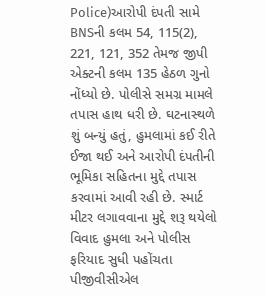Police)આરોપી દંપતી સામે BNSની કલમ 54, 115(2), 221, 121, 352 તેમજ જીપી એક્ટની કલમ 135 હેઠળ ગુનો નોંધ્યો છે. પોલીસે સમગ્ર મામલે તપાસ હાથ ધરી છે. ઘટનાસ્થળે શું બન્યું હતું, હુમલામાં કઈ રીતે ઈજા થઈ અને આરોપી દંપતીની ભૂમિકા સહિતના મુદ્દે તપાસ કરવામાં આવી રહી છે. સ્માર્ટ મીટર લગાવવાના મુદ્દે શરૂ થયેલો વિવાદ હુમલા અને પોલીસ ફરિયાદ સુધી પહોંચતા પીજીવીસીએલ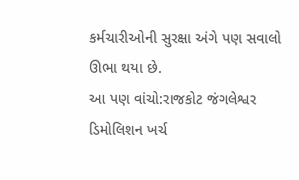કર્મચારીઓની સુરક્ષા અંગે પણ સવાલો ઊભા થયા છે.
આ પણ વાંચો:રાજકોટ જંગલેશ્વર ડિમોલિશન ખર્ચ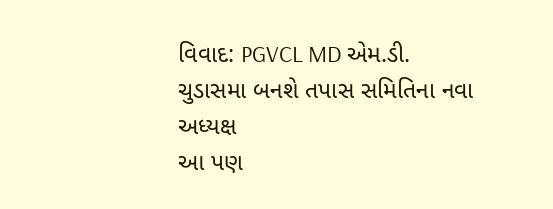વિવાદ: PGVCL MD એમ.ડી. ચુડાસમા બનશે તપાસ સમિતિના નવા અધ્યક્ષ
આ પણ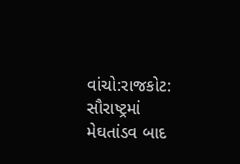વાંચો:રાજકોટ: સૌરાષ્ટ્રમાં મેઘતાંડવ બાદ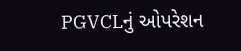PGVCLનું ઓપરેશન